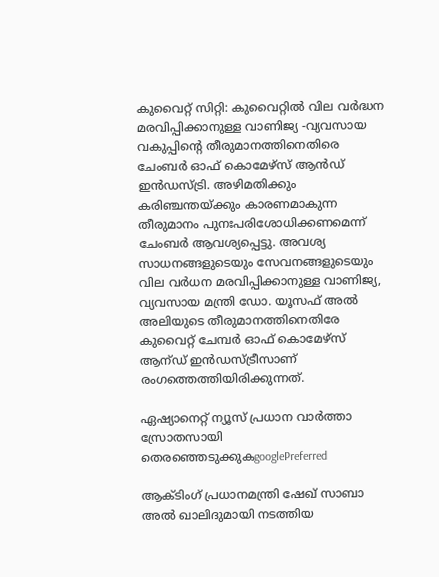കുവൈറ്റ് സിറ്റി: കുവൈറ്റില്‍ വില വര്‍ദ്ധന മരവിപ്പിക്കാനുള്ള വാണിജ്യ -വ്യവസായ വകുപ്പിന്റെ തീരുമാനത്തിനെതിരെ ചേംബര്‍ ഓഫ് കൊമേഴ്‌സ് ആന്‍ഡ് ഇന്‍ഡസ്ട്രി. അഴിമതിക്കും കരിഞ്ചന്തയ്‌ക്കും കാരണമാകുന്ന തീരുമാനം പുനഃപരിശോധിക്കണമെന്ന് ചേംബര്‍ ആവശ്യപ്പെട്ടു. അവശ്യ സാധനങ്ങളുടെയും സേവനങ്ങളുടെയും വില വര്‍ധന മരവിപ്പിക്കാനുള്ള വാണിജ്യ, വ്യവസായ മന്ത്രി ഡോ. യൂസഫ് അല്‍ അലിയുടെ തീരുമാനത്തിനെതിരേ കുവൈറ്റ് ചേമ്പര്‍ ഓഫ് കൊമേഴ്‌സ് ആന്ഡ് ഇന്‍ഡസ്ട്രീസാണ് രംഗത്തെത്തിയിരിക്കുന്നത്.

ഏഷ്യാനെറ്റ് ന്യൂസ് പ്രധാന വാർത്താ സ്രോതസായി തെരഞ്ഞെടുക്കുകgooglePreferred

ആക്ടിംഗ് പ്രധാനമന്ത്രി ഷേഖ് സാബാ അല്‍ ഖാലിദുമായി നടത്തിയ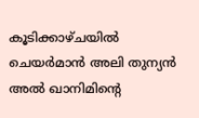കൂടിക്കാഴ്ചയില്‍ ചെയര്‍മാന്‍ അലി തുന്യന്‍ അല്‍ ഖാനിമിന്റെ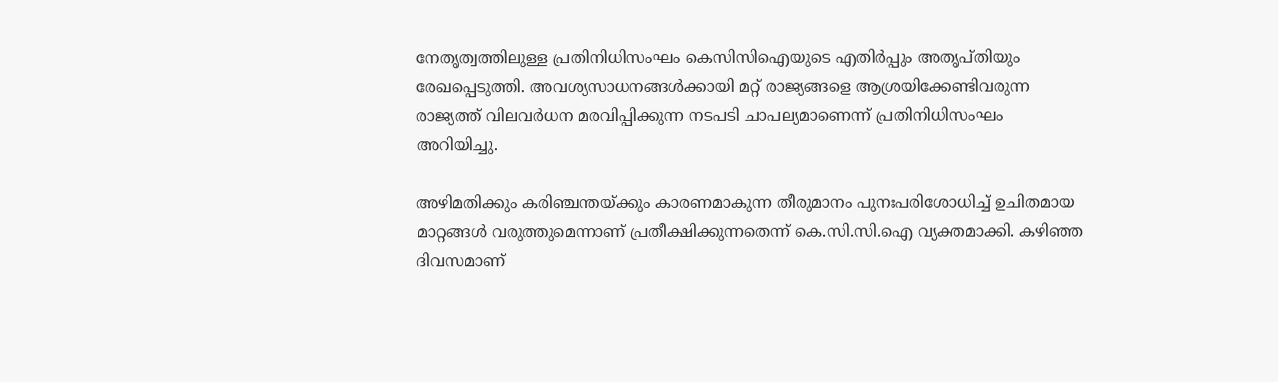നേതൃത്വത്തിലുള്ള പ്രതിനിധിസംഘം കെസിസിഐയുടെ എതിര്‍പ്പും അതൃപ്തിയും രേഖപ്പെടുത്തി. അവശ്യസാധനങ്ങള്‍ക്കായി മറ്റ് രാജ്യങ്ങളെ ആശ്രയിക്കേണ്ടിവരുന്ന രാജ്യത്ത് വിലവര്‍ധന മരവിപ്പിക്കുന്ന നടപടി ചാപല്യമാണെന്ന് പ്രതിനിധിസംഘം അറിയിച്ചു.

അഴിമതിക്കും കരിഞ്ചന്തയ്‌ക്കും കാരണമാകുന്ന തീരുമാനം പുനഃപരിശോധിച്ച് ഉചിതമായ മാറ്റങ്ങള്‍ വരുത്തുമെന്നാണ് പ്രതീക്ഷിക്കുന്നതെന്ന് കെ.സി.സി.ഐ വ്യക്തമാക്കി. കഴിഞ്ഞ ദിവസമാണ്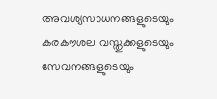അവശ്യസാധനങ്ങളുടെയും കരകൗശല വസ്തുക്കളുടെയും സേവനങ്ങളുടെയും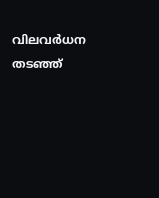വിലവര്‍ധന തടഞ്ഞ്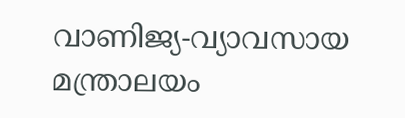വാണിജ്യ-വ്യാവസായ മന്ത്രാലയം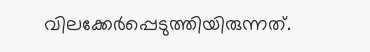വിലക്കേര്‍പ്പെടുത്തിയിരുന്നത്.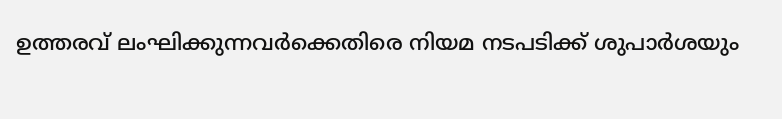ഉത്തരവ് ലംഘിക്കുന്നവര്‍ക്കെതിരെ നിയമ നടപടിക്ക് ശുപാര്‍ശയും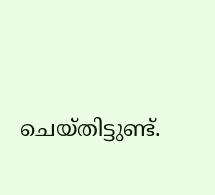ചെയ്തിട്ടുണ്ട്.